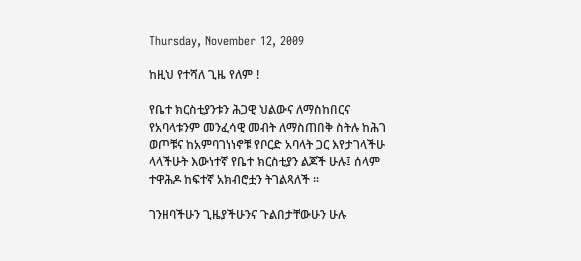Thursday, November 12, 2009

ከዚህ የተሻለ ጊዜ የለም !

የቤተ ክርስቲያንቱን ሕጋዊ ህልውና ለማስከበርና የአባላቱንም መንፈሳዊ መብት ለማስጠበቅ ስትሉ ከሕገ ወጦቹና ከአምባገነነኖቹ የቦርድ አባላት ጋር እየታገላችሁ ላላችሁት እውነተኛ የቤተ ክርስቲያን ልጆች ሁሉ፤ ሰላም ተዋሕዶ ከፍተኛ አክብሮቷን ትገልጻለች ፡፡

ገንዘባችሁን ጊዜያችሁንና ጉልበታቸውሁን ሁሉ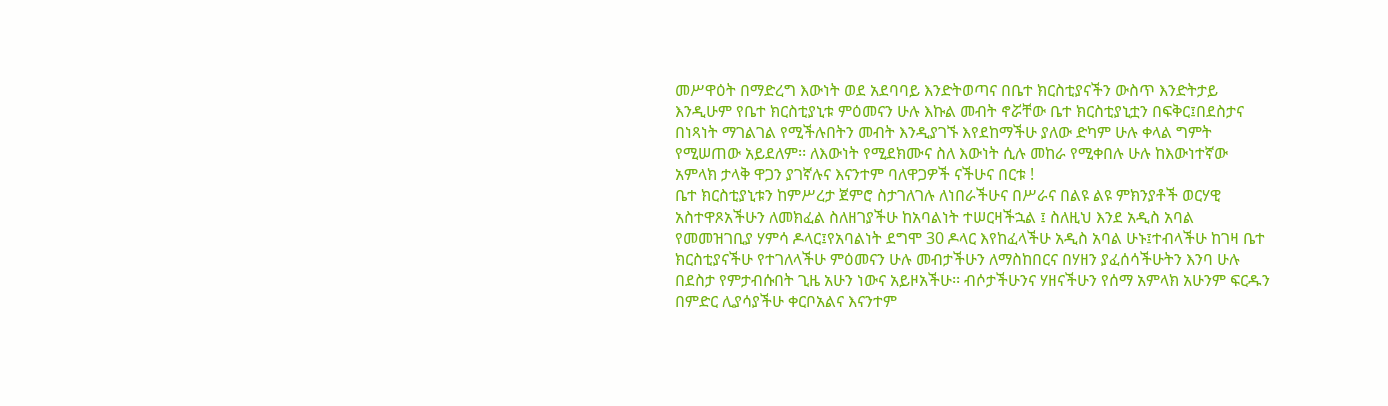መሥዋዕት በማድረግ እውነት ወደ አደባባይ እንድትወጣና በቤተ ክርስቲያናችን ውስጥ እንድትታይ እንዲሁም የቤተ ክርስቲያኒቱ ምዕመናን ሁሉ እኩል መብት ኖሯቸው ቤተ ክርስቲያኒቷን በፍቅር፤በደስታና በነጻነት ማገልገል የሚችሉበትን መብት እንዲያገኙ እየደከማችሁ ያለው ድካም ሁሉ ቀላል ግምት የሚሠጠው አይደለም፡፡ ለእውነት የሚደክሙና ስለ እውነት ሲሉ መከራ የሚቀበሉ ሁሉ ከእውነተኛው አምላክ ታላቅ ዋጋን ያገኛሉና እናንተም ባለዋጋዎች ናችሁና በርቱ !
ቤተ ክርስቲያኒቱን ከምሥረታ ጀምሮ ስታገለገሉ ለነበራችሁና በሥራና በልዩ ልዩ ምክንያቶች ወርሃዊ አስተዋጾአችሁን ለመክፈል ስለዘገያችሁ ከአባልነት ተሠርዛችኋል ፤ ስለዚህ እንደ አዲስ አባል የመመዝገቢያ ሃምሳ ዶላር፤የአባልነት ደግሞ 30 ዶላር እየከፈላችሁ አዲስ አባል ሁኑ፤ተብላችሁ ከገዛ ቤተ ክርስቲያናችሁ የተገለላችሁ ምዕመናን ሁሉ መብታችሁን ለማስከበርና በሃዘን ያፈሰሳችሁትን እንባ ሁሉ በደስታ የምታብሱበት ጊዜ አሁን ነውና አይዞአችሁ፡፡ ብሶታችሁንና ሃዘናችሁን የሰማ አምላክ አሁንም ፍርዱን በምድር ሊያሳያችሁ ቀርቦአልና እናንተም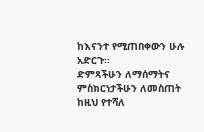ከእናንተ የሚጠበቀውን ሁሉ አድርጉ፡፡
ድምጻችሁን ለማሰማትና ምስክርነታችሁን ለመስጠት ከዚህ የተሻለ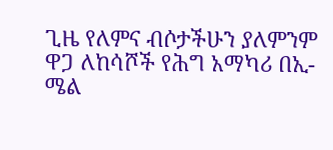ጊዜ የለምና ብሶታችሁን ያለምንም ዋጋ ለከሳሾች የሕግ አማካሪ በኢ-ሜል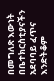በመግለጽ እውነት በቤተክርስቲያናችን አደባባይ ፈጥና እንድትቆም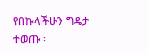የበኩላችሁን ግዴታ ተወጡ ፡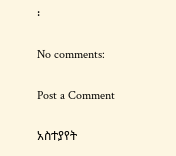፡

No comments:

Post a Comment

አስተያየት